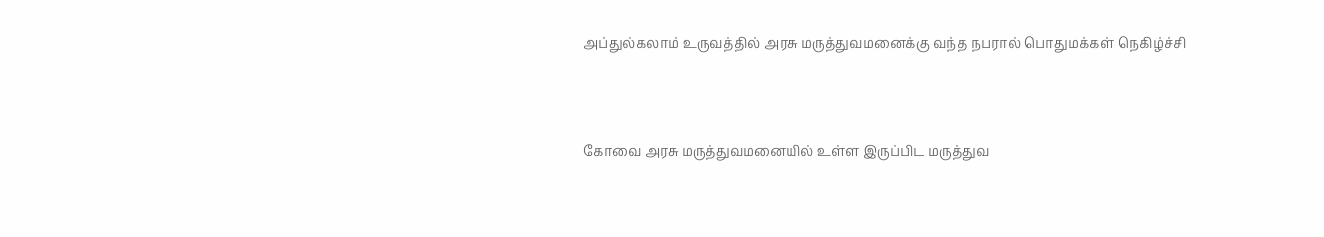அப்துல்கலாம் உருவத்தில் அரசு மருத்துவமனைக்கு வந்த நபரால் பொதுமக்கள் நெகிழ்ச்சி



கோவை அரசு மருத்துவமனையில் உள்ள இருப்பிட மருத்துவ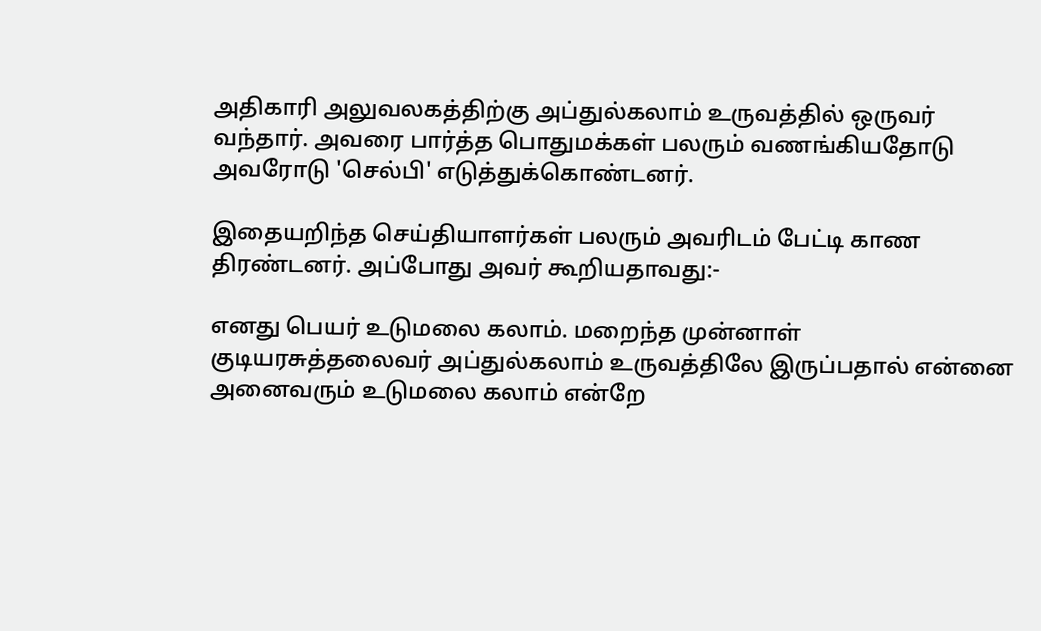அதிகாரி அலுவலகத்திற்கு அப்துல்கலாம் உருவத்தில் ஒருவர் வந்தார். அவரை பார்த்த பொதுமக்கள் பலரும் வணங்கியதோடு அவரோடு 'செல்பி' எடுத்துக்கொண்டனர்.

இதையறிந்த செய்தியாளர்கள் பலரும் அவரிடம் பேட்டி காண திரண்டனர். அப்போது அவர் கூறியதாவது:-

எனது பெயர் உடுமலை கலாம். மறைந்த முன்னாள் குடியரசுத்தலைவர் அப்துல்கலாம் உருவத்திலே இருப்பதால் என்னை அனைவரும் உடுமலை கலாம் என்றே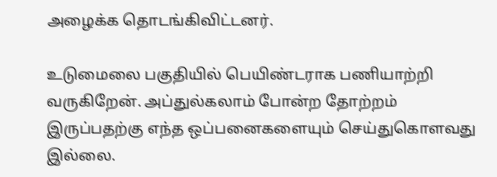அழைக்க தொடங்கிவிட்டனர்.

உடுமைலை பகுதியில் பெயிண்டராக பணியாற்றி வருகிறேன். அப்துல்கலாம் போன்ற தோற்றம் இருப்பதற்கு எந்த ஒப்பனைகளையும் செய்துகொளவது இல்லை.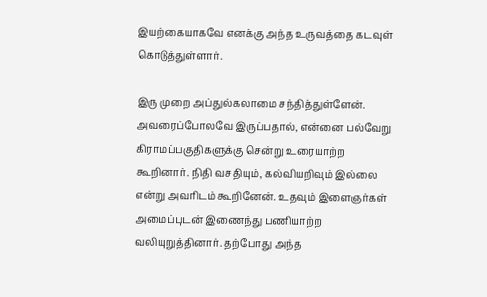இயற்கையாகவே எனக்கு அந்த உருவத்தை கடவுள் கொடுத்துள்ளார்.

இரு முறை அப்துல்கலாமை சந்தித்துள்ளேன். அவரைப்போலவே இருப்பதால், என்னை பல்வேறு கிராமப்பகுதிகளுக்கு சென்று உரையாற்ற கூறினார். நிதி வசதியும், கல்வியறிவும் இல்லை என்று அவரிடம் கூறினேன். உதவும் இளைஞர்கள் அமைப்புடன் இணைந்து பணியாற்ற வலியுறுத்தினார். தற்போது அந்த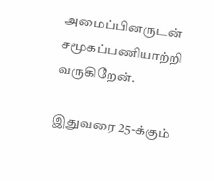அமைப்பினருடன் சமூகப்பணியாற்றி வருகிறேன்.

இதுவரை 25-க்கும்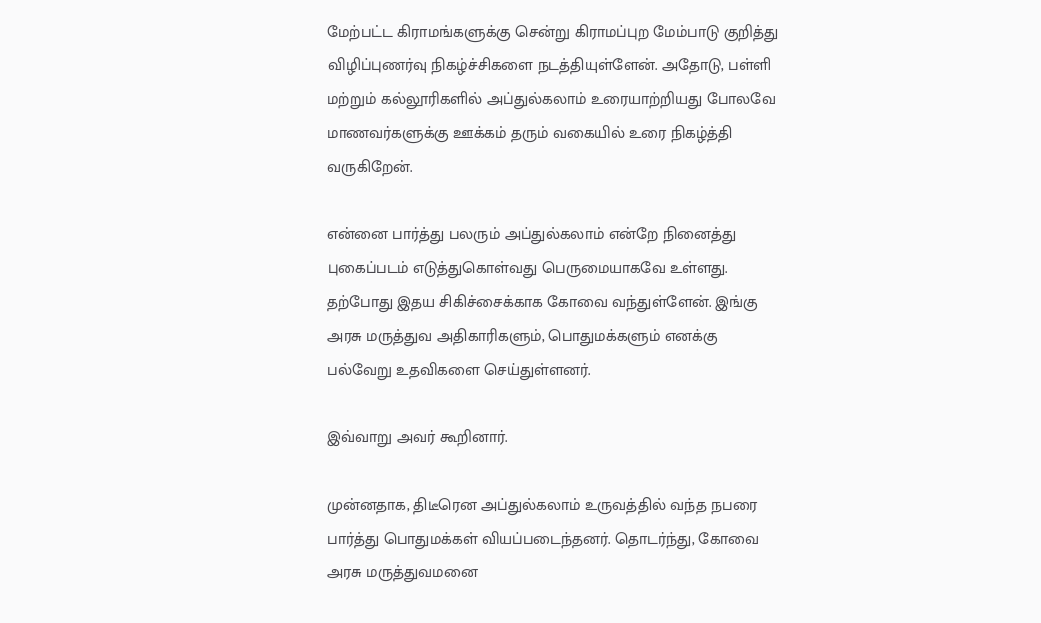மேற்பட்ட கிராமங்களுக்கு சென்று கிராமப்புற மேம்பாடு குறித்து விழிப்புணர்வு நிகழ்ச்சிகளை நடத்தியுள்ளேன். அதோடு, பள்ளி மற்றும் கல்லூரிகளில் அப்துல்கலாம் உரையாற்றியது போலவே மாணவர்களுக்கு ஊக்கம் தரும் வகையில் உரை நிகழ்த்தி வருகிறேன்.

என்னை பார்த்து பலரும் அப்துல்கலாம் என்றே நினைத்து புகைப்படம் எடுத்துகொள்வது பெருமையாகவே உள்ளது. தற்போது இதய சிகிச்சைக்காக கோவை வந்துள்ளேன். இங்கு அரசு மருத்துவ அதிகாரிகளும், பொதுமக்களும் எனக்கு பல்வேறு உதவிகளை செய்துள்ளனர்.

இவ்வாறு அவர் கூறினார்.

முன்னதாக, திடீரென அப்துல்கலாம் உருவத்தில் வந்த நபரை பார்த்து பொதுமக்கள் வியப்படைந்தனர். தொடர்ந்து, கோவை அரசு மருத்துவமனை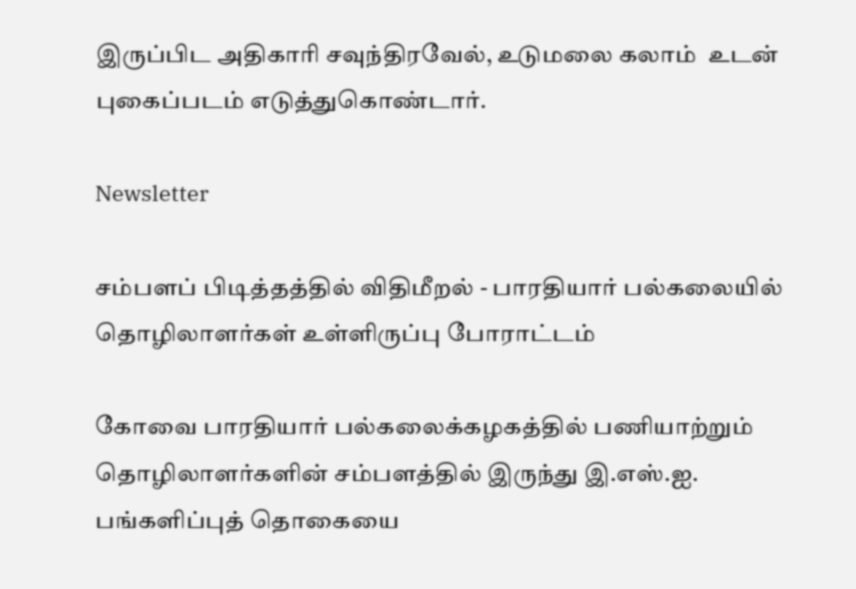இருப்பிட அதிகாரி சவுந்திரவேல், உடுமலை கலாம்  உடன் புகைப்படம் எடுத்துகொண்டார்.

Newsletter

சம்பளப் பிடித்தத்தில் விதிமீறல் - பாரதியார் பல்கலையில் தொழிலாளர்கள் உள்ளிருப்பு போராட்டம்

கோவை பாரதியார் பல்கலைக்கழகத்தில் பணியாற்றும் தொழிலாளர்களின் சம்பளத்தில் இருந்து இ.எஸ்.ஐ. பங்களிப்புத் தொகையை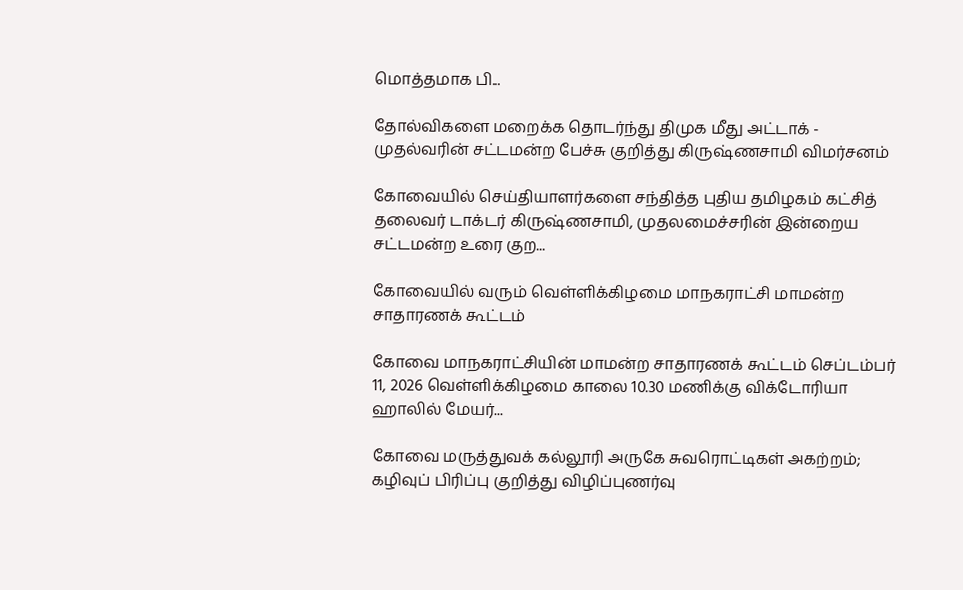மொத்தமாக பி...

தோல்விகளை மறைக்க தொடர்ந்து திமுக மீது அட்டாக் - முதல்வரின் சட்டமன்ற பேச்சு குறித்து கிருஷ்ணசாமி விமர்சனம்

கோவையில் செய்தியாளர்களை சந்தித்த புதிய தமிழகம் கட்சித் தலைவர் டாக்டர் கிருஷ்ணசாமி, முதலமைச்சரின் இன்றைய சட்டமன்ற உரை குற...

கோவையில் வரும் வெள்ளிக்கிழமை மாநகராட்சி மாமன்ற சாதாரணக் கூட்டம்

கோவை மாநகராட்சியின் மாமன்ற சாதாரணக் கூட்டம் செப்டம்பர் 11, 2026 வெள்ளிக்கிழமை காலை 10.30 மணிக்கு விக்டோரியா ஹாலில் மேயர்...

கோவை மருத்துவக் கல்லூரி அருகே சுவரொட்டிகள் அகற்றம்; கழிவுப் பிரிப்பு குறித்து விழிப்புணர்வு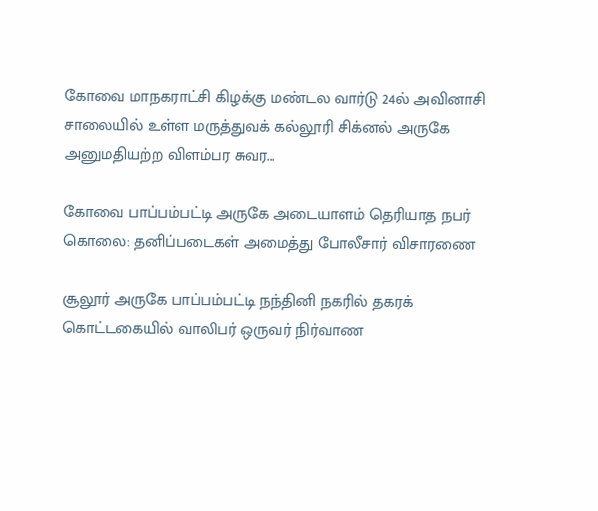கோவை மாநகராட்சி கிழக்கு மண்டல வார்டு 24ல் அவினாசி சாலையில் உள்ள மருத்துவக் கல்லூரி சிக்னல் அருகே அனுமதியற்ற விளம்பர சுவர...

கோவை பாப்பம்பட்டி அருகே அடையாளம் தெரியாத நபர் கொலை: தனிப்படைகள் அமைத்து போலீசார் விசாரணை

சூலூர் அருகே பாப்பம்பட்டி நந்தினி நகரில் தகரக் கொட்டகையில் வாலிபர் ஒருவர் நிர்வாண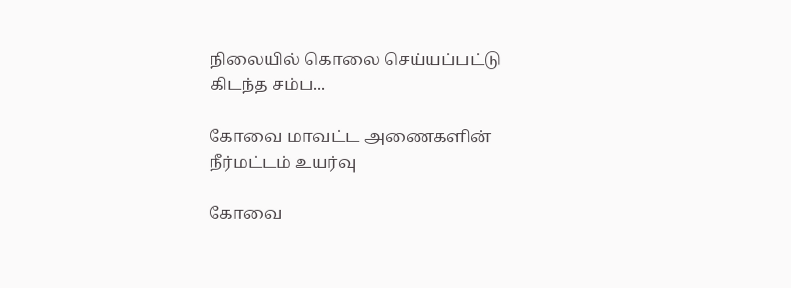நிலையில் கொலை செய்யப்பட்டு கிடந்த சம்ப...

கோவை மாவட்ட அணைகளின் நீர்மட்டம் உயர்வு

கோவை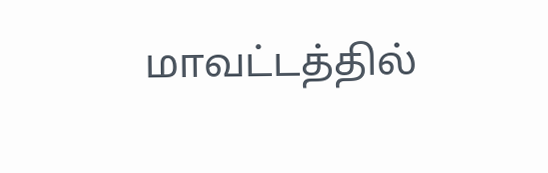மாவட்டத்தில்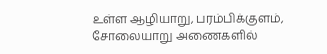உள்ள ஆழியாறு, பரம்பிக்குளம், சோலையாறு அணைகளில்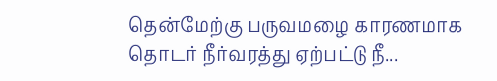தென்மேற்கு பருவமழை காரணமாக தொடர் நீர்வரத்து ஏற்பட்டு நீ...